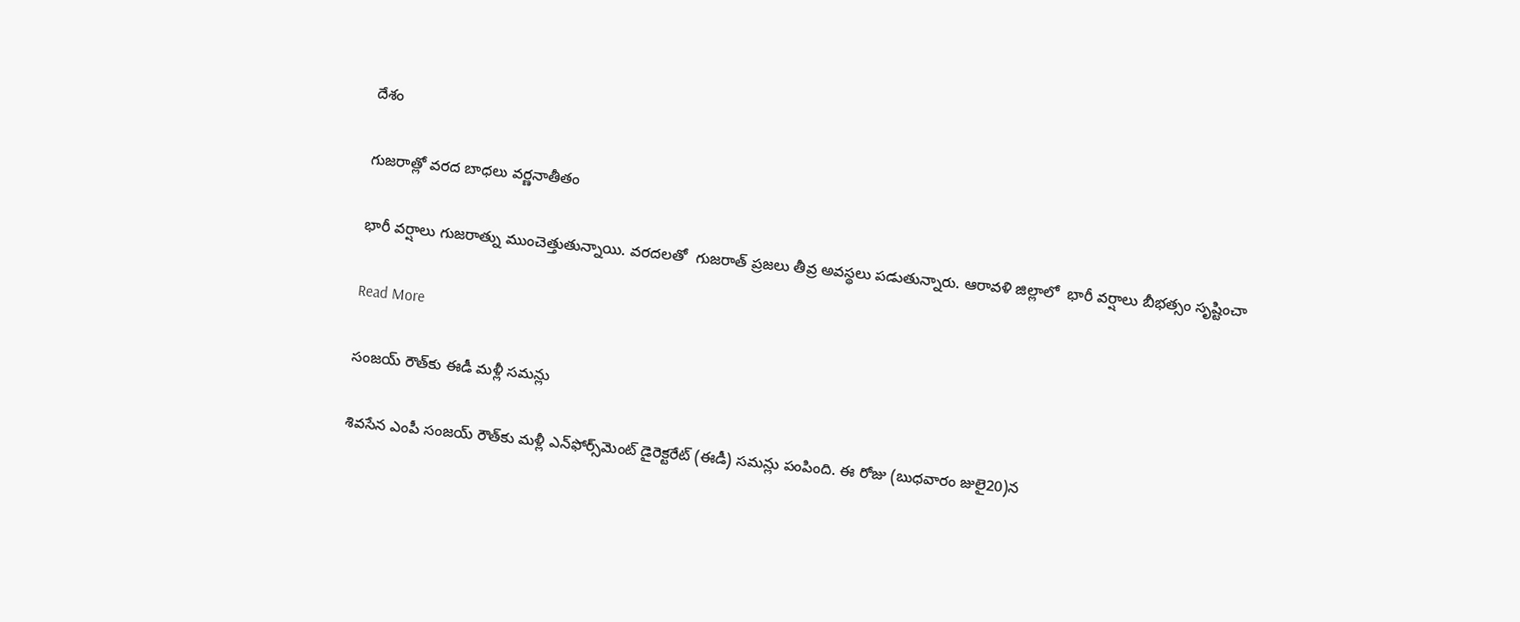దేశం

గుజరాత్లో వరద బాధలు వర్ణనాతీతం

భారీ వర్షాలు గుజరాత్ను ముంచెత్తుతున్నాయి. వరదలతో  గుజరాత్ ప్రజలు తీవ్ర అవస్థలు పడుతున్నారు. ఆరావళి జిల్లాలో  భారీ వర్షాలు బీభత్సం సృష్టించా

Read More

సంజయ్ రౌత్‌కు ఈడీ మళ్లీ సమన్లు

శివసేన ఎంపీ సంజయ్ రౌత్‌కు మళ్లీ ఎన్‌ఫోర్స్‌మెంట్ డైరెక్టరేట్ (ఈడీ) సమన్లు పంపింది. ఈ రోజు (బుధవారం జులై20)న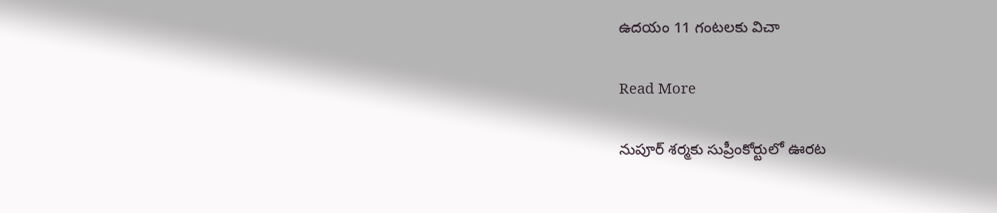ఉదయం 11 గంటలకు విచా

Read More

నుపూర్ శర్మకు సుప్రీంకోర్టులో ఊరట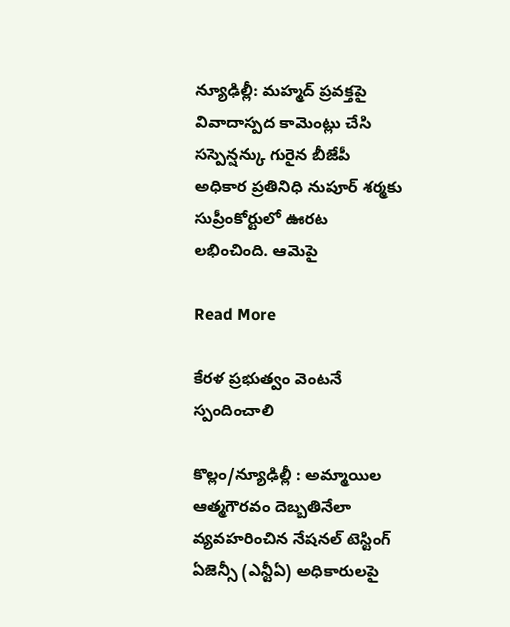న్యూఢిల్లీ: మహ్మద్ ప్రవక్తపై వివాదాస్పద కామెంట్లు చేసి సస్పెన్షన్కు గురైన బీజేపీ అధికార ప్రతినిధి నుపూర్ శర్మకు సుప్రీంకోర్టులో ఊరట లభించింది. ఆమెపై

Read More

కేరళ ప్రభుత్వం వెంటనే స్పందించాలి

కొల్లం/న్యూఢిల్లీ : అమ్మాయిల ఆత్మగౌరవం దెబ్బతినేలా వ్యవహరించిన నేషనల్ టెస్టింగ్ ఏజెన్సీ (ఎన్టీఏ) అధికారులపై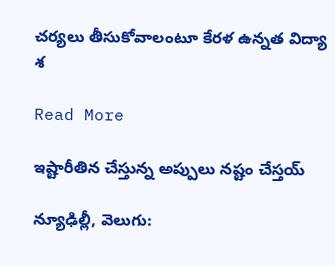చర్యలు తీసుకోవాలంటూ కేరళ ఉన్నత విద్యా శ

Read More

ఇష్టారీతిన చేస్తున్న అప్పులు నష్టం చేస్తయ్

న్యూఢిల్లీ, వెలుగు: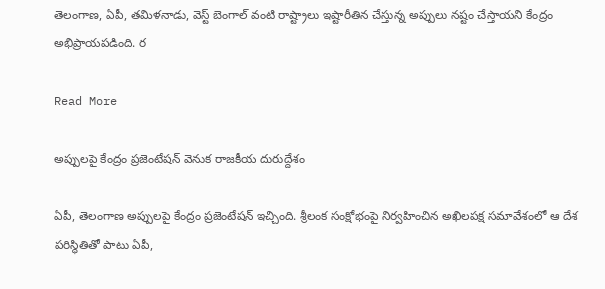తెలంగాణ, ఏపీ, తమిళనాడు, వెస్ట్ బెంగాల్ వంటి రాష్ట్రాలు ఇష్టారీతిన చేస్తున్న అప్పులు నష్టం చేస్తాయని కేంద్రం అభిప్రాయపడింది. ర

Read More

అప్పులపై కేంద్రం ప్రజెంటేషన్ వెనుక రాజకీయ దురుద్దేశం

ఏపీ, తెలంగాణ అప్పులపై కేంద్రం ప్రజెంటేషన్ ఇచ్చింది. శ్రీలంక సంక్షోభంపై నిర్వహించిన అఖిలపక్ష సమావేశంలో ఆ దేశ పరిస్థితితో పాటు ఏపీ,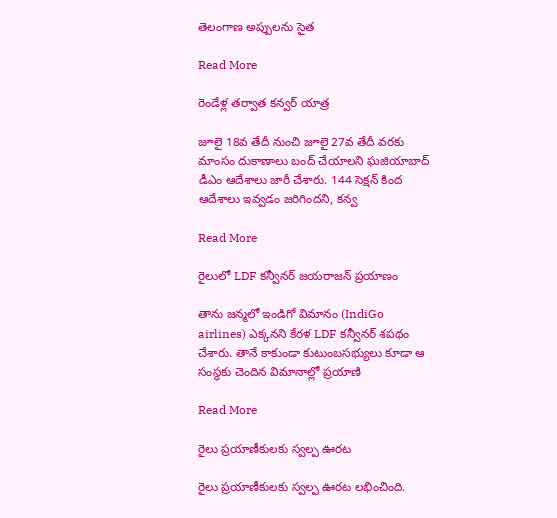తెలంగాణ అప్పులను సైత

Read More

రెండేళ్ల తర్వాత కన్వర్ యాత్ర

జూలై 18వ తేదీ నుంచి జూలై 27వ తేదీ వరకు మాంసం దుకాణాలు బంద్ చేయాలని ఘజియాబాద్ డీఎం ఆదేశాలు జారీ చేశారు. 144 సెక్షన్ కింద ఆదేశాలు ఇవ్వడం జరిగిందని, కన్వ

Read More

రైలులో LDF కన్వీనర్ జయరాజన్ ప్రయాణం

తాను జన్మలో ఇండిగో విమానం (IndiGo airlines) ఎక్కనని కేరళ LDF కన్వీనర్ శపథం చేశారు. తానే కాకుండా కుటుంబసభ్యులు కూడా ఆ సంస్థకు చెందిన విమానాల్లో ప్రయాణి

Read More

రైలు ప్రయాణీకులకు స్వల్ప ఊరట

రైలు ప్రయాణీకులకు స్వల్ప ఊరట లభించింది.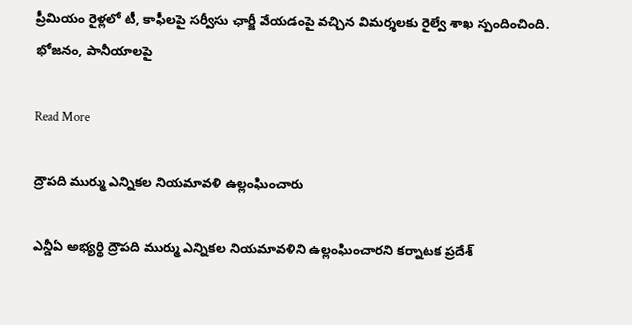ప్రీమియం రైళ్లలో టీ, కాఫీలపై సర్వీసు ఛార్జీ వేయడంపై వచ్చిన విమర్శలకు రైల్వే శాఖ స్పందించింది. భోజనం, పానీయాలపై

Read More

ద్రౌపది ముర్ము ఎన్నికల నియమావళి ఉల్లంఘించారు

ఎన్డీఏ అభ్యర్థి ద్రౌపది ముర్ము ఎన్నికల నియమావళిని ఉల్లంఘించారని కర్నాటక ప్రదేశ్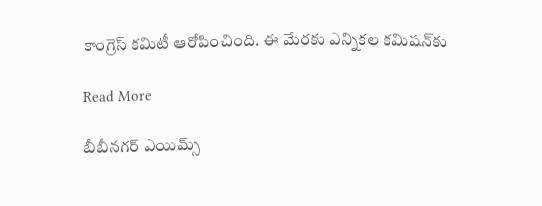కాంగ్రెస్ కమిటీ ఆరోపించింది. ఈ మేరకు ఎన్నికల కమిషన్‌కు

Read More

బీబీనగర్ ఎయిమ్స్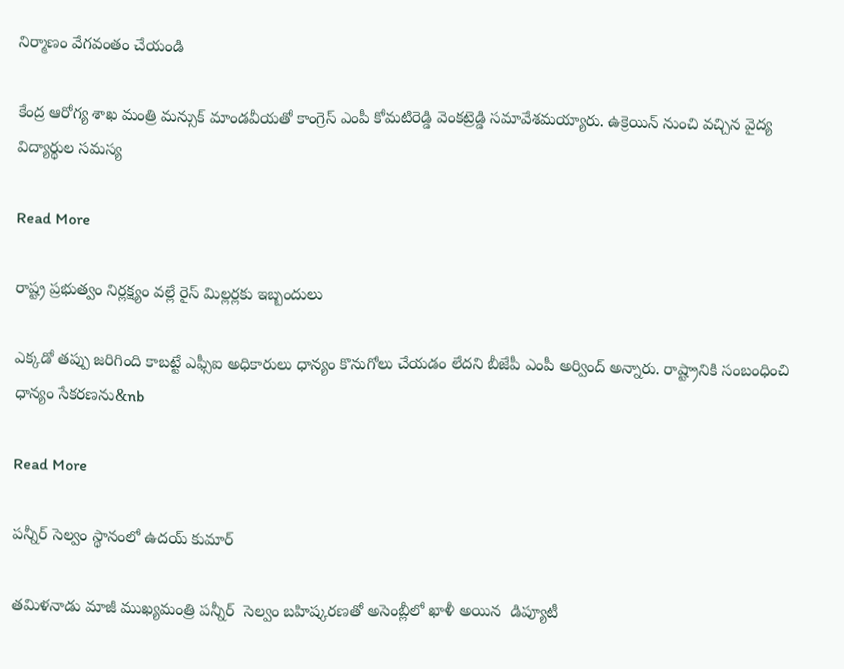నిర్మాణం వేగవంతం చేయండి

కేంద్ర ఆరోగ్య శాఖ మంత్రి మన్సుక్ మాండవీయతో కాంగ్రెస్ ఎంపీ కోమటిరెడ్డి వెంకట్రెడ్డి సమావేశమయ్యారు. ఉక్రెయిన్ నుంచి వచ్చిన వైద్య విద్యార్థుల సమస్య

Read More

రాష్ట్ర ప్రభుత్వం నిర్లక్ష్యం వల్లే రైస్ మిల్లర్లకు ఇబ్బందులు

ఎక్కడో తప్పు జరిగింది కాబట్టే ఎఫ్సీఐ అధికారులు ధాన్యం కొనుగోలు చేయడం లేదని బీజేపీ ఎంపీ అర్వింద్ అన్నారు. రాష్ట్రానికి సంబంధించి ధాన్యం సేకరణను&nb

Read More

పన్నీర్ సెల్వం స్థానంలో ఉదయ్ కుమార్

తమిళనాడు మాజీ ముఖ్యమంత్రి పన్నీర్  సెల్వం బహిష్కరణతో అసెంబ్లీలో ఖాళీ అయిన  డిప్యూటీ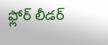ఫ్లోర్ లీడర్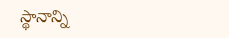స్థానాన్ని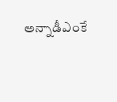అన్నాడీఎంకే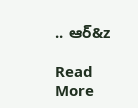.. ఆర్&z

Read More